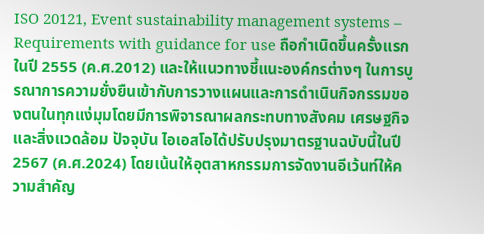ISO 20121, Event sustainability management systems – Requirements with guidance for use ถือกำเนิดขึ้นครั้งแรกในปี 2555 (ค.ศ.2012) และให้แนวทางชี้แนะองค์กรต่างๆ ในการบูรณาการความยั่งยืนเข้ากับการวางแผนและการดำเนินกิจกรรมของตนในทุกแง่มุมโดยมีการพิจารณาผลกระทบทางสังคม เศรษฐกิจ และสิ่งแวดล้อม ปัจจุบัน ไอเอสโอได้ปรับปรุงมาตรฐานฉบับนี้ในปี 2567 (ค.ศ.2024) โดยเน้นให้อุตสาหกรรมการจัดงานอีเว้นท์ให้ความสำคัญ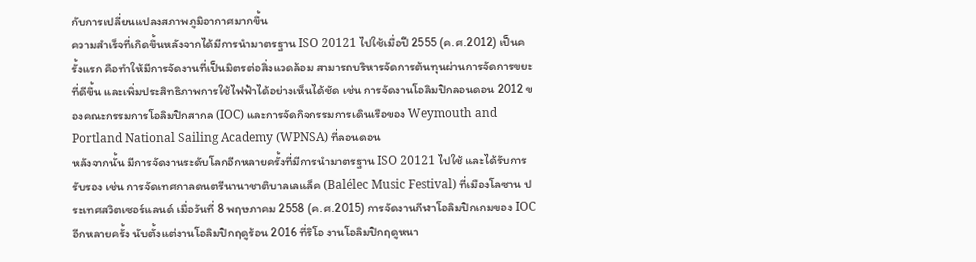กับการเปลี่ยนแปลงสภาพภูมิอากาศมากขึ้น
ความสำเร็จที่เกิดขึ้นหลังจากได้มีการนำมาตรฐาน ISO 20121 ไปใช้เมื่อปี 2555 (ค.ศ.2012) เป็นครั้งแรก คือทำให้มีการจัดงานที่เป็นมิตรต่อสิ่งแวดล้อม สามารถบริหารจัดการต้นทุนผ่านการจัดการขยะที่ดีขึ้น และเพิ่มประสิทธิภาพการใช้ไฟฟ้าได้อย่างเห็นได้ชัด เช่น การจัดงานโอลิมปิกลอนดอน 2012 ของคณะกรรมการโอลิมปิกสากล (IOC) และการจัดกิจกรรมการเดินเรือของ Weymouth and Portland National Sailing Academy (WPNSA) ที่ลอนดอน
หลังจากนั้น มีการจัดงานระดับโลกอีกหลายครั้งที่มีการนำมาตรฐาน ISO 20121 ไปใช้ และได้รับการรับรอง เช่น การจัดเทศกาลดนตรีนานาชาติบาลเลแล็ค (Balélec Music Festival) ที่เมืองโลซาน ประเทศสวิตเซอร์แลนด์ เมื่อวันที่ 8 พฤษภาคม 2558 (ค.ศ.2015) การจัดงานกีฬาโอลิมปิกเกมของ IOC อีกหลายครั้ง นับตั้งแต่งานโอลิมปิกฤดูร้อน 2016 ที่ริโอ งานโอลิมปิกฤดูหนา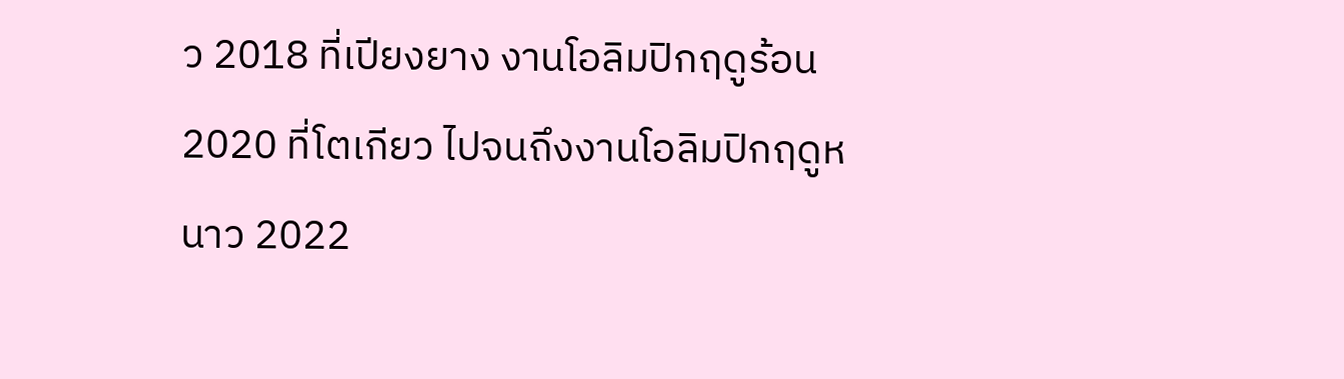ว 2018 ที่เปียงยาง งานโอลิมปิกฤดูร้อน 2020 ที่โตเกียว ไปจนถึงงานโอลิมปิกฤดูหนาว 2022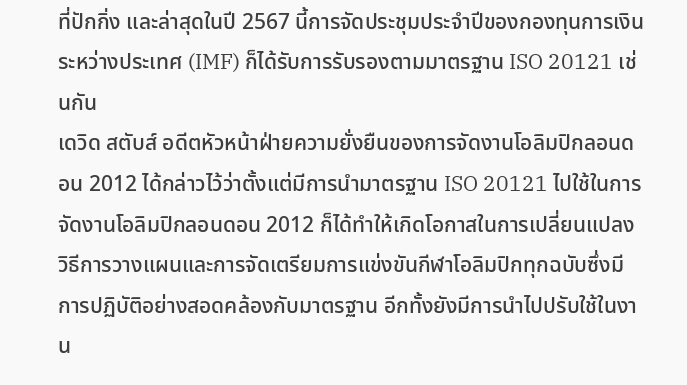ที่ปักกิ่ง และล่าสุดในปี 2567 นี้การจัดประชุมประจำปีของกองทุนการเงินระหว่างประเทศ (IMF) ก็ได้รับการรับรองตามมาตรฐาน ISO 20121 เช่นกัน
เดวิด สตับส์ อดีตหัวหน้าฝ่ายความยั่งยืนของการจัดงานโอลิมปิกลอนดอน 2012 ได้กล่าวไว้ว่าตั้งแต่มีการนำมาตรฐาน ISO 20121 ไปใช้ในการจัดงานโอลิมปิกลอนดอน 2012 ก็ได้ทำให้เกิดโอกาสในการเปลี่ยนแปลงวิธีการวางแผนและการจัดเตรียมการแข่งขันกีฬาโอลิมปิกทุกฉบับซึ่งมีการปฏิบัติอย่างสอดคล้องกับมาตรฐาน อีกทั้งยังมีการนำไปปรับใช้ในงาน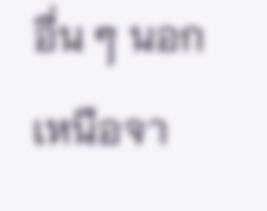อื่น ๆ นอกเหนือจา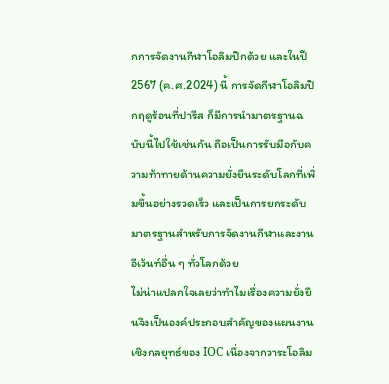กการจัดงานกีฬาโอลิมปิกด้วย และในปี 2567 (ค.ศ.2024) นี้ การจัดกีฬาโอลิมปิกฤดูร้อนที่ปารีส ก็มีการนำมาตรฐานฉบับนี้ไปใช้เช่นกัน ถือเป็นการรับมือกับความท้าทายด้านความยั่งยืนระดับโลกที่เพิ่มขึ้นอย่างรวดเร็ว และเป็นการยกระดับมาตรฐานสำหรับการจัดงานกีฬาและงานอีเว้นท์อื่น ๆ ทั่วโลกด้วย
ไม่น่าแปลกใจเลยว่าทำไมเรื่องความยั่งยืนจึงเป็นองค์ประกอบสำคัญของแผนงานเชิงกลยุทธ์ของ IOC เนื่องจากวาระโอลิม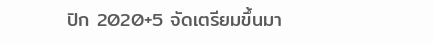ปิก 2020+5 จัดเตรียมขึ้นมา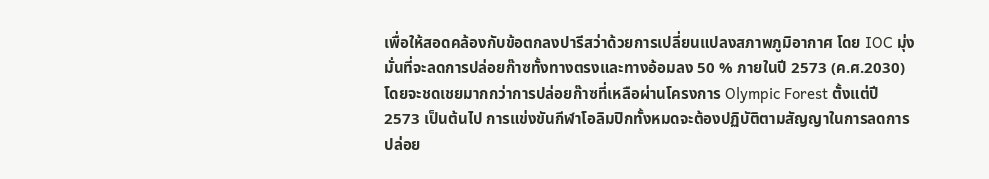เพื่อให้สอดคล้องกับข้อตกลงปารีสว่าด้วยการเปลี่ยนแปลงสภาพภูมิอากาศ โดย IOC มุ่งมั่นที่จะลดการปล่อยก๊าซทั้งทางตรงและทางอ้อมลง 50 % ภายในปี 2573 (ค.ศ.2030) โดยจะชดเชยมากกว่าการปล่อยก๊าซที่เหลือผ่านโครงการ Olympic Forest ตั้งแต่ปี 2573 เป็นต้นไป การแข่งขันกีฬาโอลิมปิกทั้งหมดจะต้องปฏิบัติตามสัญญาในการลดการปล่อย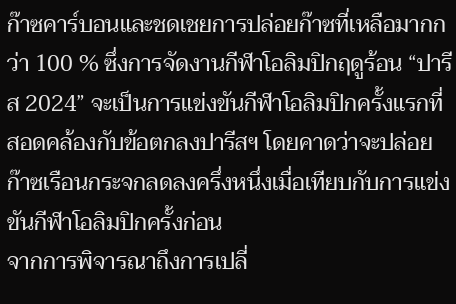ก๊าซคาร์บอนและชดเชยการปล่อยก๊าซที่เหลือมากกว่า 100 % ซึ่งการจัดงานกีฬาโอลิมปิกฤดูร้อน “ปารีส 2024” จะเป็นการแข่งขันกีฬาโอลิมปิกครั้งแรกที่สอดคล้องกับข้อตกลงปารีสฯ โดยคาดว่าจะปล่อยก๊าซเรือนกระจกลดลงครึ่งหนึ่งเมื่อเทียบกับการแข่งขันกีฬาโอลิมปิกครั้งก่อน
จากการพิจารณาถึงการเปลี่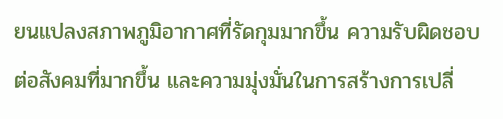ยนแปลงสภาพภูมิอากาศที่รัดกุมมากขึ้น ความรับผิดชอบต่อสังคมที่มากขึ้น และความมุ่งมั่นในการสร้างการเปลี่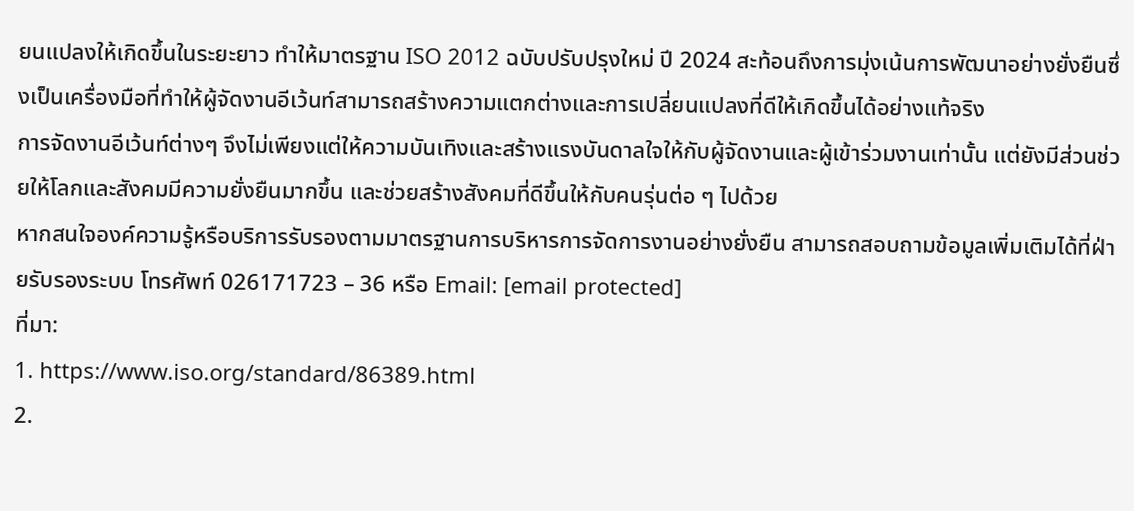ยนแปลงให้เกิดขึ้นในระยะยาว ทำให้มาตรฐาน ISO 2012 ฉบับปรับปรุงใหม่ ปี 2024 สะท้อนถึงการมุ่งเน้นการพัฒนาอย่างยั่งยืนซึ่งเป็นเครื่องมือที่ทำให้ผู้จัดงานอีเว้นท์สามารถสร้างความแตกต่างและการเปลี่ยนแปลงที่ดีให้เกิดขึ้นได้อย่างแท้จริง
การจัดงานอีเว้นท์ต่างๆ จึงไม่เพียงแต่ให้ความบันเทิงและสร้างแรงบันดาลใจให้กับผู้จัดงานและผู้เข้าร่วมงานเท่านั้น แต่ยังมีส่วนช่วยให้โลกและสังคมมีความยั่งยืนมากขึ้น และช่วยสร้างสังคมที่ดีขึ้นให้กับคนรุ่นต่อ ๆ ไปด้วย
หากสนใจองค์ความรู้หรือบริการรับรองตามมาตรฐานการบริหารการจัดการงานอย่างยั่งยืน สามารถสอบถามข้อมูลเพิ่มเติมได้ที่ฝ่ายรับรองระบบ โทรศัพท์ 026171723 – 36 หรือ Email: [email protected]
ที่มา:
1. https://www.iso.org/standard/86389.html
2.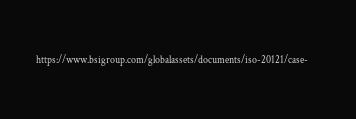https://www.bsigroup.com/globalassets/documents/iso-20121/case-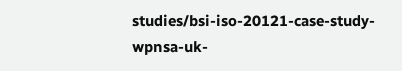studies/bsi-iso-20121-case-study-wpnsa-uk-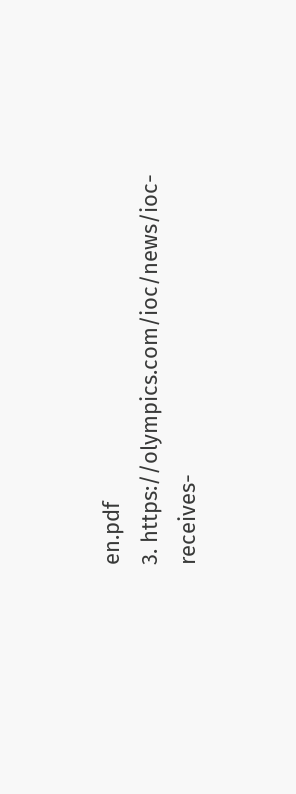en.pdf
3. https://olympics.com/ioc/news/ioc-receives-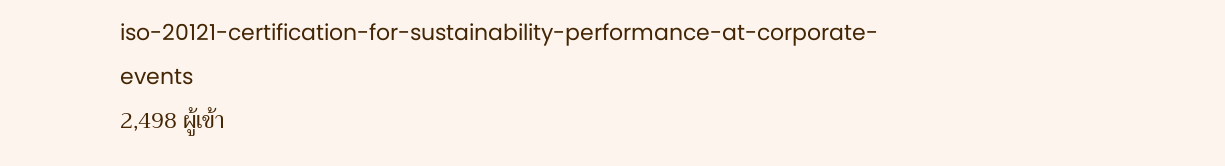iso-20121-certification-for-sustainability-performance-at-corporate-events
2,498 ผู้เข้า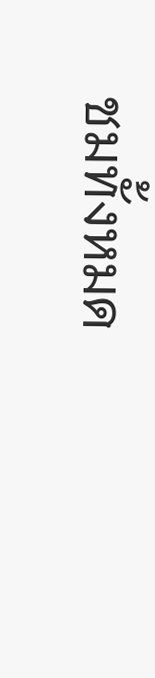ชมทั้งหมด